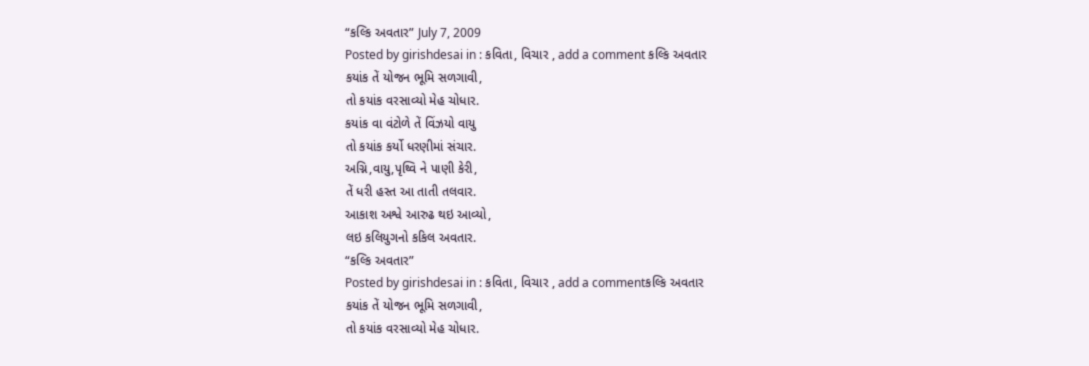“કલ્કિ અવતાર” July 7, 2009
Posted by girishdesai in : કવિતા, વિચાર , add a comment કલ્કિ અવતાર
કયાંક તેં યોજન ભૂમિ સળગાવી,
તો કયાંક વરસાવ્યો મેહ ચોધાર.
કયાંક વા વંટોળે તેં વિંઝયો વાયુ
તો કયાંક કર્યો ધરણીમાં સંચાર.
અગ્નિ,વાયુ,પૃથ્વિ ને પાણી કેરી,
તેં ધરી હસ્ત આ તાતી તલવાર.
આકાશ અશ્વે આરુઢ થઇ આવ્યો,
લઇ કલિયુગનો કકિલ અવતાર.
“કલ્કિ અવતાર”
Posted by girishdesai in : કવિતા, વિચાર , add a commentકલ્કિ અવતાર
કયાંક તેં યોજન ભૂમિ સળગાવી,
તો કયાંક વરસાવ્યો મેહ ચોધાર.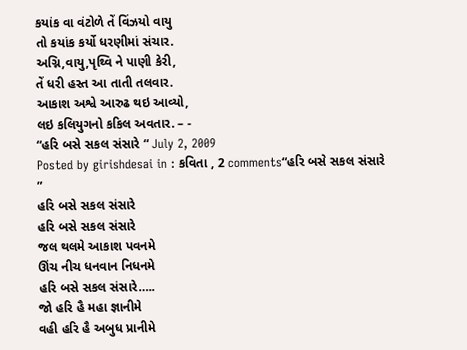કયાંક વા વંટોળે તેં વિંઝયો વાયુ
તો કયાંક કર્યો ધરણીમાં સંચાર.
અગ્નિ,વાયુ,પૃથ્વિ ને પાણી કેરી,
તેં ધરી હસ્ત આ તાતી તલવાર.
આકાશ અશ્વે આરુઢ થઇ આવ્યો,
લઇ કલિયુગનો કકિલ અવતાર. – -
“હરિ બસે સકલ સંસારે “ July 2, 2009
Posted by girishdesai in : કવિતા , 2 comments“હરિ બસે સકલ સંસારે ”
હરિ બસે સકલ સંસારે
હરિ બસે સકલ સંસારે
જલ થલમે આકાશ પવનમે
ઊંચ નીચ ધનવાન નિધનમે
હરિ બસે સકલ સંસારે…..
જો હરિ હૈ મહા જ્ઞાનીમે
વહી હરિ હૈ અબુધ પ્રાનીમે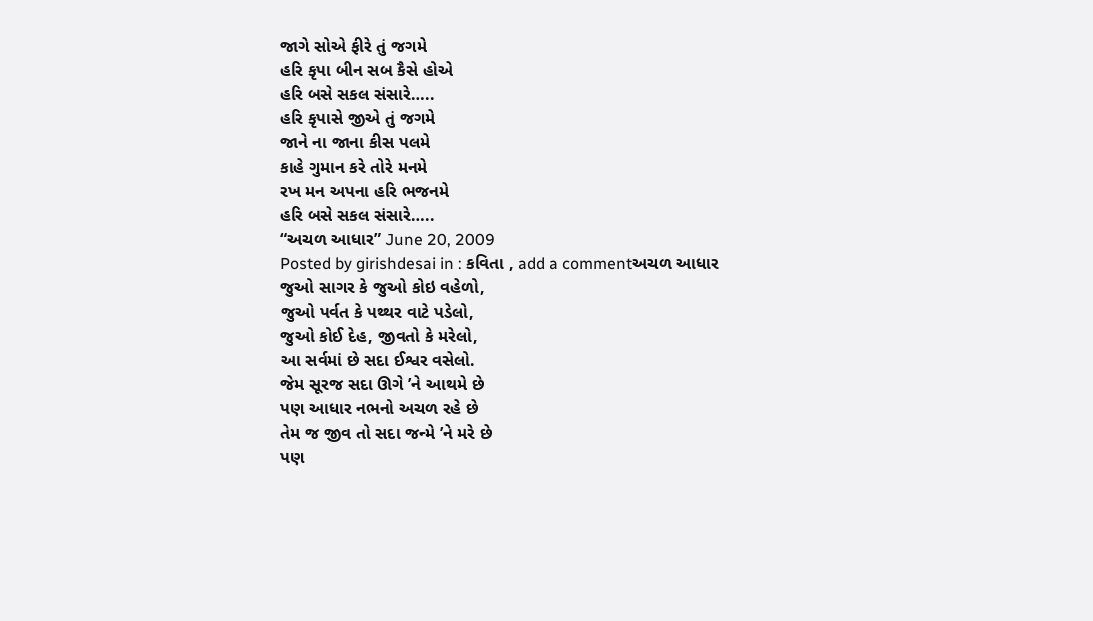જાગે સોએ ફીરે તું જગમે
હરિ કૃપા બીન સબ કૈસે હોએ
હરિ બસે સકલ સંસારે…..
હરિ કૃપાસે જીએ તું જગમે
જાને ના જાના કીસ પલમે
કાહે ગુમાન કરે તોરે મનમે
રખ મન અપના હરિ ભજનમે
હરિ બસે સકલ સંસારે…..
“અચળ આધાર” June 20, 2009
Posted by girishdesai in : કવિતા , add a commentઅચળ આધાર
જુઓ સાગર કે જુઓ કોઇ વહેળો,
જુઓ પર્વત કે પથ્થર વાટે પડેલો,
જુઓ કોઈ દેહ, જીવતો કે મરેલો,
આ સર્વમાં છે સદા ઈશ્વર વસેલો.
જેમ સૂરજ સદા ઊગે ’ને આથમે છે
પણ આધાર નભનો અચળ રહે છે
તેમ જ જીવ તો સદા જન્મે ’ને મરે છે
પણ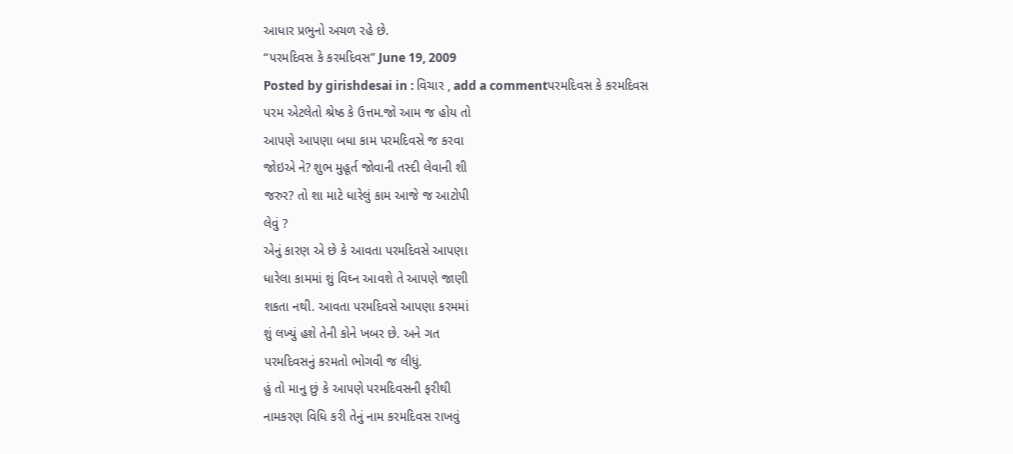આધાર પ્રભુનો અચળ રહે છે.
“પરમદિવસ કે કરમદિવસ” June 19, 2009
Posted by girishdesai in : વિચાર , add a commentપરમદિવસ કે કરમદિવસ
પરમ એટલેતો શ્રેષ્ઠ કે ઉત્તમ.જો આમ જ હોય તો
આપણે આપણા બધા કામ પરમદિવસે જ કરવા
જોઇએ ને? શુભ મુહૂર્ત જોવાની તસ્દી લેવાની શી
જરુર? તો શા માટે ધારેલું કામ આજે જ આટોપી
લેવું ?
એનું કારણ એ છે કે આવતા પરમદિવસે આપણા
ધારેલા કામમાં શું વિઘ્ન આવશે તે આપણે જાણી
શકતા નથી. આવતા પરમદિવસે આપણા કરમમાં
શું લખ્યું હશે તેની કોને ખબર છે. અને ગત
પરમદિવસનું કરમતો ભોગવી જ લીધું.
હું તો માનુ છું કે આપણે પરમદિવસની ફરીથી
નામકરણ વિધિ કરી તેનું નામ કરમદિવસ રાખવું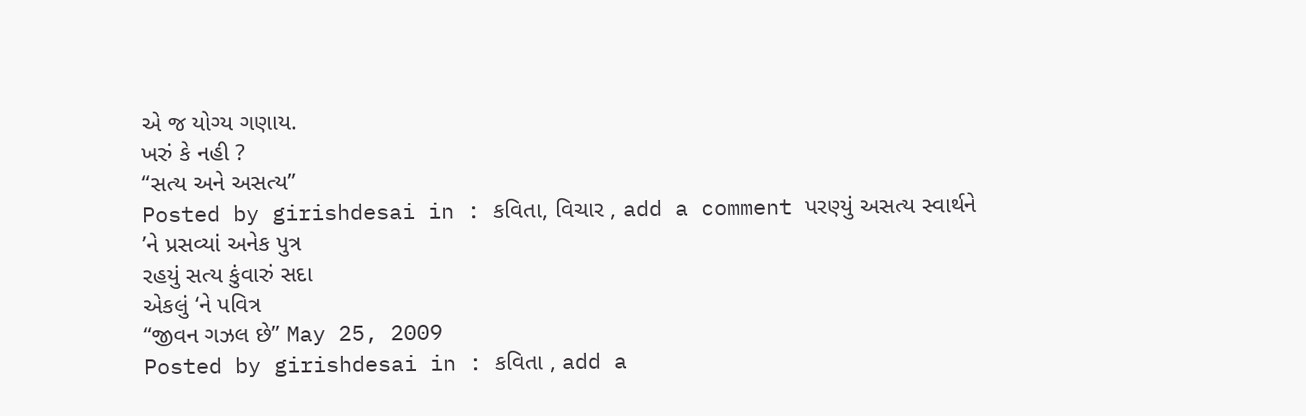એ જ યોગ્ય ગણાય.
ખરું કે નહી ?
“સત્ય અને અસત્ય”
Posted by girishdesai in : કવિતા, વિચાર , add a comment પરણ્યું અસત્ય સ્વાર્થને
’ને પ્રસવ્યાં અનેક પુત્ર
રહયું સત્ય કુંવારું સદા
એકલું ‘ને પવિત્ર
“જીવન ગઝલ છે” May 25, 2009
Posted by girishdesai in : કવિતા , add a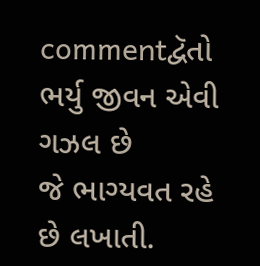commentદ્વૅતો ભર્યુ જીવન એવી ગઝલ છે
જે ભાગ્યવત રહે છે લખાતી.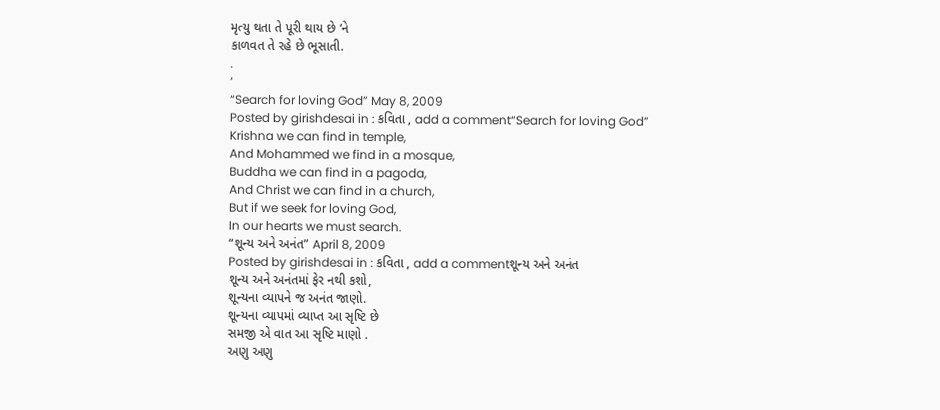મૃત્યુ થતા તે પૂરી થાય છે ‘ને
કાળવત તે રહે છે ભૂસાતી.
.
‘
“Search for loving God” May 8, 2009
Posted by girishdesai in : કવિતા , add a comment“Search for loving God”
Krishna we can find in temple,
And Mohammed we find in a mosque,
Buddha we can find in a pagoda,
And Christ we can find in a church,
But if we seek for loving God,
In our hearts we must search.
“શૂન્ય અને અનંત” April 8, 2009
Posted by girishdesai in : કવિતા , add a commentશૂન્ય અને અનંત
શૂન્ય અને અનંતમાં ફેર નથી કશો,
શૂન્યના વ્યાપને જ અનંત જાણો.
શૂન્યના વ્યાપમાં વ્યાપ્ત આ સૃષ્ટિ છે
સમજી એ વાત આ સૃષ્ટિ માણો .
અણુ અણુ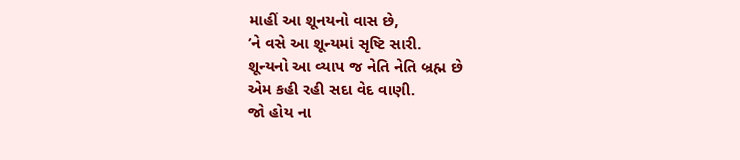માહીં આ શૂનયનો વાસ છે,
’ને વસે આ શૂન્યમાં સૃષ્ટિ સારી.
શૂન્યનો આ વ્યાપ જ નેતિ નેતિ બ્રહ્મ છે
એમ કહી રહી સદા વેદ વાણી.
જો હોય ના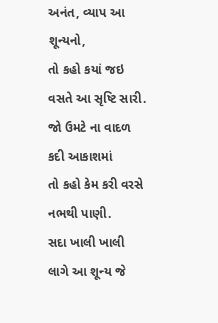અનંત, વ્યાપ આ શૂન્યનો,
તો કહો કયાં જઇ વસતે આ સૃષ્ટિ સારી.
જો ઉમટે ના વાદળ કદી આકાશમાં
તો કહો કેમ કરી વરસે નભથી પાણી.
સદા ખાલી ખાલી લાગે આ શૂન્ય જે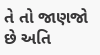તે તો જાણજો છે અતિ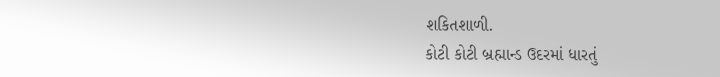શકિતશાળી.
કોટી કોટી બ્રહ્માન્ડ ઉદરમાં ધારતું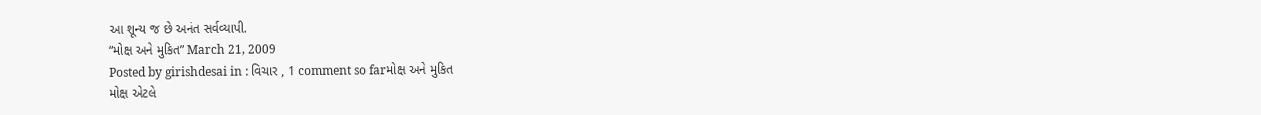આ શૂન્ય જ છે અનંત સર્વવ્યાપી.
“મોક્ષ અને મુકિત” March 21, 2009
Posted by girishdesai in : વિચાર , 1 comment so farમોક્ષ અને મુકિત
મોક્ષ એટલે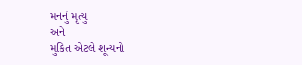મનનું મૃત્યુ
અને
મુકિત એટલે શૂન્યનો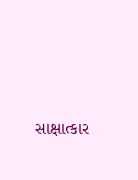સાક્ષાત્કાર